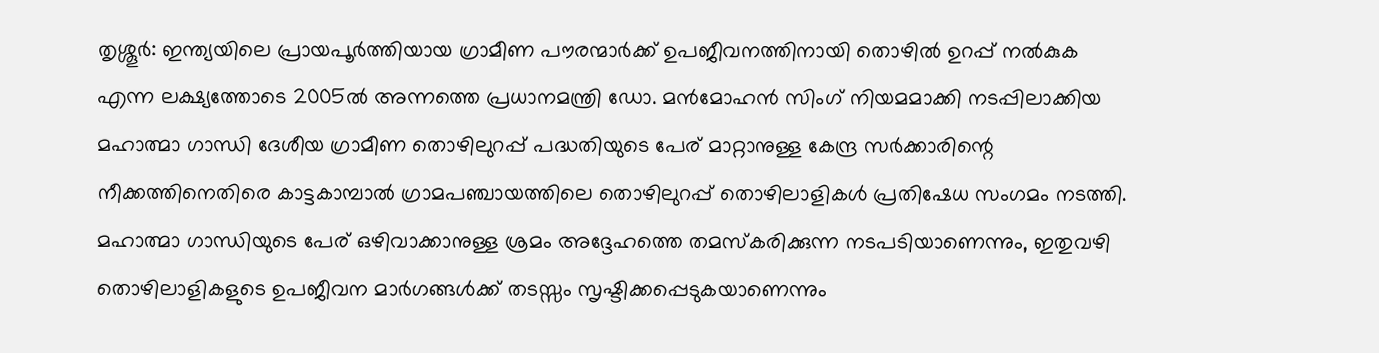തൃശ്ശൂർ: ഇന്ത്യയിലെ പ്രായപൂർത്തിയായ ഗ്രാമീണ പൗരന്മാർക്ക് ഉപജീവനത്തിനായി തൊഴിൽ ഉറപ്പ് നൽകുക എന്ന ലക്ഷ്യത്തോടെ 2005ൽ അന്നത്തെ പ്രധാനമന്ത്രി ഡോ. മൻമോഹൻ സിംഗ് നിയമമാക്കി നടപ്പിലാക്കിയ മഹാത്മാ ഗാന്ധി ദേശീയ ഗ്രാമീണ തൊഴിലുറപ്പ് പദ്ധതിയുടെ പേര് മാറ്റാനുള്ള കേന്ദ്ര സർക്കാരിന്റെ നീക്കത്തിനെതിരെ കാട്ടകാമ്പാൽ ഗ്രാമപഞ്ചായത്തിലെ തൊഴിലുറപ്പ് തൊഴിലാളികൾ പ്രതിഷേധ സംഗമം നടത്തി.
മഹാത്മാ ഗാന്ധിയുടെ പേര് ഒഴിവാക്കാനുള്ള ശ്രമം അദ്ദേഹത്തെ തമസ്കരിക്കുന്ന നടപടിയാണെന്നും, ഇതുവഴി തൊഴിലാളികളുടെ ഉപജീവന മാർഗങ്ങൾക്ക് തടസ്സം സൃഷ്ടിക്കപ്പെടുകയാണെന്നും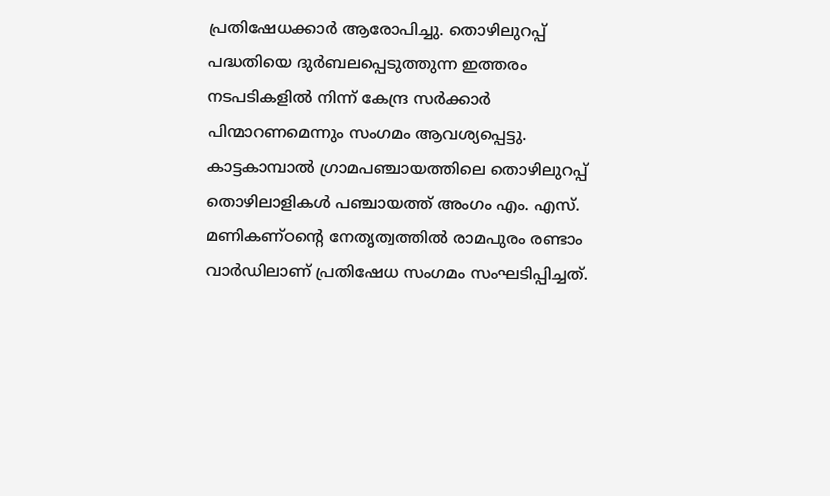പ്രതിഷേധക്കാർ ആരോപിച്ചു. തൊഴിലുറപ്പ് പദ്ധതിയെ ദുർബലപ്പെടുത്തുന്ന ഇത്തരം നടപടികളിൽ നിന്ന് കേന്ദ്ര സർക്കാർ പിന്മാറണമെന്നും സംഗമം ആവശ്യപ്പെട്ടു.
കാട്ടകാമ്പാൽ ഗ്രാമപഞ്ചായത്തിലെ തൊഴിലുറപ്പ് തൊഴിലാളികൾ പഞ്ചായത്ത് അംഗം എം. എസ്. മണികണ്ഠന്റെ നേതൃത്വത്തിൽ രാമപുരം രണ്ടാം വാർഡിലാണ് പ്രതിഷേധ സംഗമം സംഘടിപ്പിച്ചത്.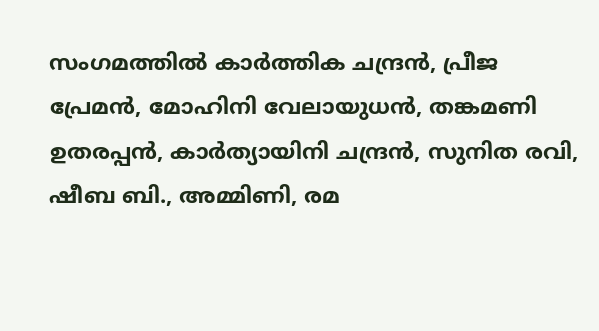സംഗമത്തിൽ കാർത്തിക ചന്ദ്രൻ, പ്രീജ പ്രേമൻ, മോഹിനി വേലായുധൻ, തങ്കമണി ഉതരപ്പൻ, കാർത്യായിനി ചന്ദ്രൻ, സുനിത രവി, ഷീബ ബി., അമ്മിണി, രമ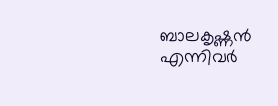ബാലകൃഷ്ണൻ എന്നിവർ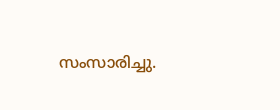സംസാരിച്ചു.